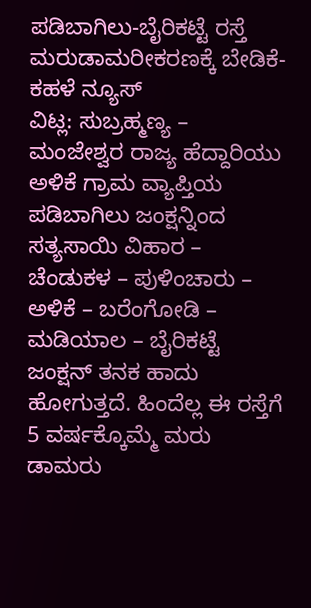ಪಡಿಬಾಗಿಲು-ಬೈರಿಕಟ್ಟೆ ರಸ್ತೆ ಮರುಡಾಮರೀಕರಣಕ್ಕೆ ಬೇಡಿಕೆ-ಕಹಳೆ ನ್ಯೂಸ್
ವಿಟ್ಲ: ಸುಬ್ರಹ್ಮಣ್ಯ – ಮಂಜೇಶ್ವರ ರಾಜ್ಯ ಹೆದ್ದಾರಿಯು ಅಳಿಕೆ ಗ್ರಾಮ ವ್ಯಾಪ್ತಿಯ ಪಡಿಬಾಗಿಲು ಜಂಕ್ಷನ್ನಿಂದ ಸತ್ಯಸಾಯಿ ವಿಹಾರ – ಚೆಂಡುಕಳ – ಪುಳಿಂಚಾರು – ಅಳಿಕೆ – ಬರೆಂಗೋಡಿ – ಮಡಿಯಾಲ – ಬೈರಿಕಟ್ಟೆ ಜಂಕ್ಷನ್ ತನಕ ಹಾದು ಹೋಗುತ್ತದೆ. ಹಿಂದೆಲ್ಲ ಈ ರಸ್ತೆಗೆ 5 ವರ್ಷಕ್ಕೊಮ್ಮೆ ಮರು ಡಾಮರು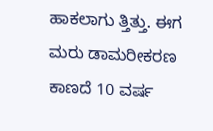ಹಾಕಲಾಗು ತ್ತಿತ್ತು. ಈಗ ಮರು ಡಾಮರೀಕರಣ ಕಾಣದೆ 10 ವರ್ಷ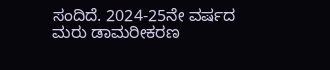ಸಂದಿದೆ. 2024-25ನೇ ವರ್ಷದ ಮರು ಡಾಮರೀಕರಣ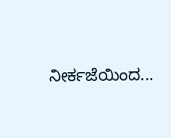ನೀರ್ಕಜೆಯಿಂದ...